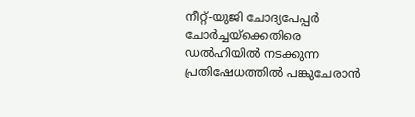നീറ്റ്-യുജി ചോദ്യപേപ്പർ ചോർച്ചയ്ക്കെതിരെ ഡൽഹിയിൽ നടക്കുന്ന പ്രതിഷേധത്തിൽ പങ്കുചേരാൻ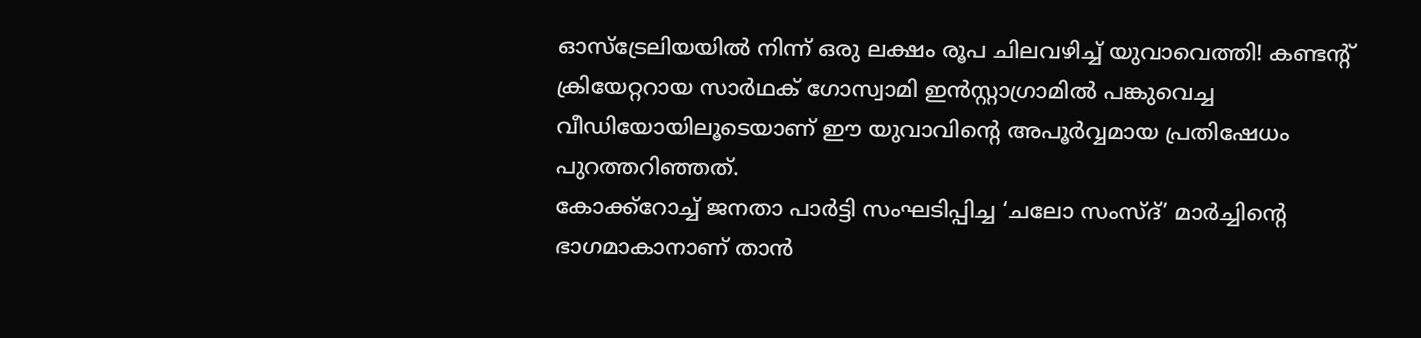ഓസ്ട്രേലിയയിൽ നിന്ന് ഒരു ലക്ഷം രൂപ ചിലവഴിച്ച് യുവാവെത്തി! കണ്ടന്റ് ക്രിയേറ്ററായ സാർഥക് ഗോസ്വാമി ഇൻസ്റ്റാഗ്രാമിൽ പങ്കുവെച്ച വീഡിയോയിലൂടെയാണ് ഈ യുവാവിന്റെ അപൂർവ്വമായ പ്രതിഷേധം പുറത്തറിഞ്ഞത്.
കോക്ക്റോച്ച് ജനതാ പാർട്ടി സംഘടിപ്പിച്ച ‘ചലോ സംസ്ദ്’ മാർച്ചിന്റെ ഭാഗമാകാനാണ് താൻ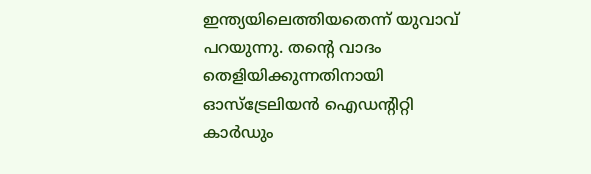ഇന്ത്യയിലെത്തിയതെന്ന് യുവാവ് പറയുന്നു. തന്റെ വാദം തെളിയിക്കുന്നതിനായി ഓസ്ട്രേലിയൻ ഐഡന്റിറ്റി കാർഡും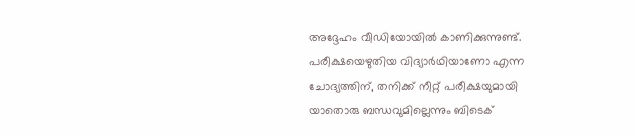അദ്ദേഹം വീഡിയോയിൽ കാണിക്കുന്നുണ്ട്.
പരീക്ഷയെഴുതിയ വിദ്യാർഥിയാണോ എന്ന ചോദ്യത്തിന്, തനിക്ക് നീറ്റ് പരീക്ഷയുമായി യാതൊരു ബന്ധവുമില്ലെന്നും ബിടെക്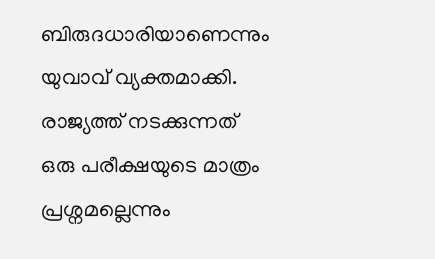ബിരുദധാരിയാണെന്നും യുവാവ് വ്യക്തമാക്കി. രാജ്യത്ത് നടക്കുന്നത് ഒരു പരീക്ഷയുടെ മാത്രം പ്രശ്നമല്ലെന്നും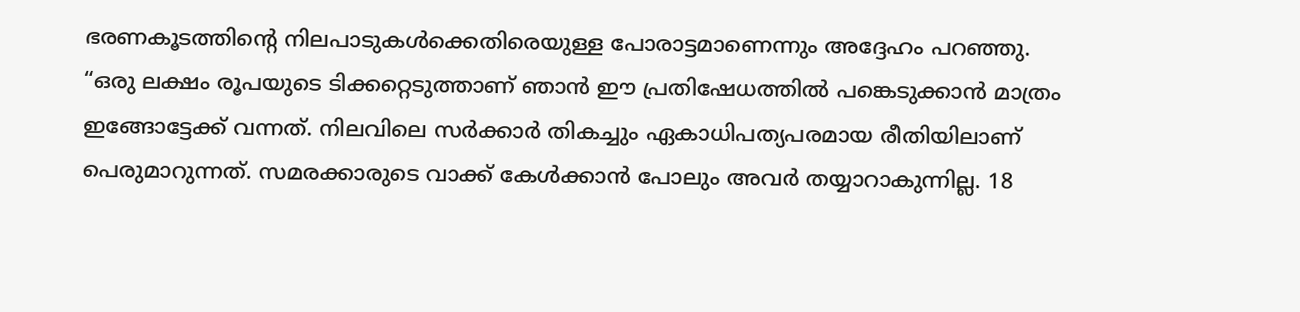ഭരണകൂടത്തിന്റെ നിലപാടുകൾക്കെതിരെയുള്ള പോരാട്ടമാണെന്നും അദ്ദേഹം പറഞ്ഞു.
“ഒരു ലക്ഷം രൂപയുടെ ടിക്കറ്റെടുത്താണ് ഞാൻ ഈ പ്രതിഷേധത്തിൽ പങ്കെടുക്കാൻ മാത്രം ഇങ്ങോട്ടേക്ക് വന്നത്. നിലവിലെ സർക്കാർ തികച്ചും ഏകാധിപത്യപരമായ രീതിയിലാണ് പെരുമാറുന്നത്. സമരക്കാരുടെ വാക്ക് കേൾക്കാൻ പോലും അവർ തയ്യാറാകുന്നില്ല. 18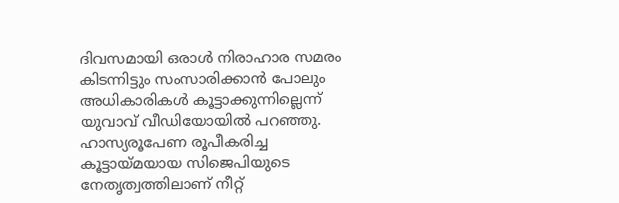ദിവസമായി ഒരാൾ നിരാഹാര സമരം കിടന്നിട്ടും സംസാരിക്കാൻ പോലും അധികാരികൾ കൂട്ടാക്കുന്നില്ലെന്ന് യുവാവ് വീഡിയോയിൽ പറഞ്ഞു.
ഹാസ്യരൂപേണ രൂപീകരിച്ച കൂട്ടായ്മയായ സിജെപിയുടെ നേതൃത്വത്തിലാണ് നീറ്റ്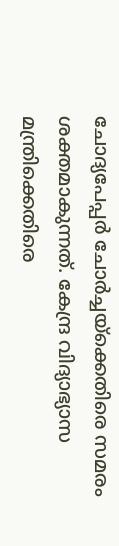ചോദ്യപേപ്പർ ചോർച്ചയ്ക്കെതിരെ സമരം ശക്തമാകുന്നത്. കേന്ദ്ര വിദ്യാഭ്യാസ മന്ത്രിക്കെതിരെ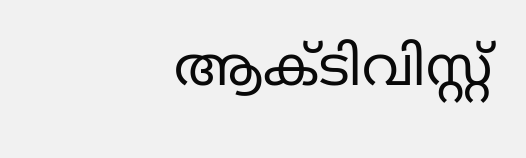ആക്ടിവിസ്റ്റ്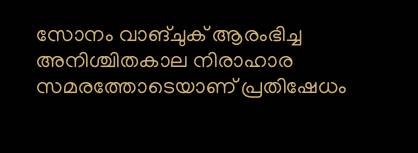സോനം വാങ്ചുക് ആരംഭിച്ച അനിശ്ചിതകാല നിരാഹാര സമരത്തോടെയാണ് പ്രതിഷേധം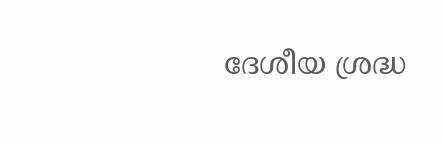ദേശീയ ശ്രദ്ധ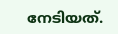നേടിയത്.